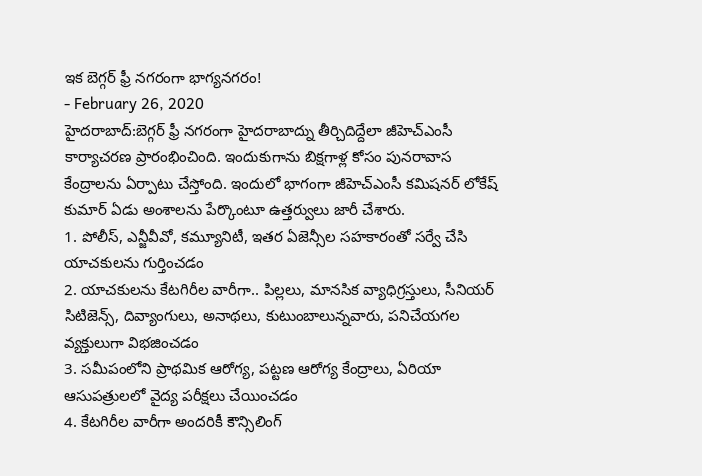ఇక బెగ్గర్ ఫ్రీ నగరంగా భాగ్యనగరం!
- February 26, 2020
హైదరాబాద్:బెగ్గర్ ఫ్రీ నగరంగా హైదరాబాద్ను తీర్చిదిద్దేలా జీహెచ్ఎంసీ కార్యాచరణ ప్రారంభించింది. ఇందుకుగాను బిక్షగాళ్ల కోసం పునరావాస కేంద్రాలను ఏర్పాటు చేస్తోంది. ఇందులో భాగంగా జీహెచ్ఎంసీ కమిషనర్ లోకేష్ కుమార్ ఏడు అంశాలను పేర్కొంటూ ఉత్తర్వులు జారీ చేశారు.
1. పోలీస్, ఎన్జీవీవో, కమ్యూనిటీ, ఇతర ఏజెన్సీల సహకారంతో సర్వే చేసి యాచకులను గుర్తించడం
2. యాచకులను కేటగిరీల వారీగా.. పిల్లలు, మానసిక వ్యాధిగ్రస్తులు, సీనియర్ సిటిజెన్స్, దివ్యాంగులు, అనాథలు, కుటుంబాలున్నవారు, పనిచేయగల వ్యక్తులుగా విభజించడం
3. సమీపంలోని ప్రాథమిక ఆరోగ్య, పట్టణ ఆరోగ్య కేంద్రాలు, ఏరియా ఆసుపత్రులలో వైద్య పరీక్షలు చేయించడం
4. కేటగిరీల వారీగా అందరికీ కౌన్సిలింగ్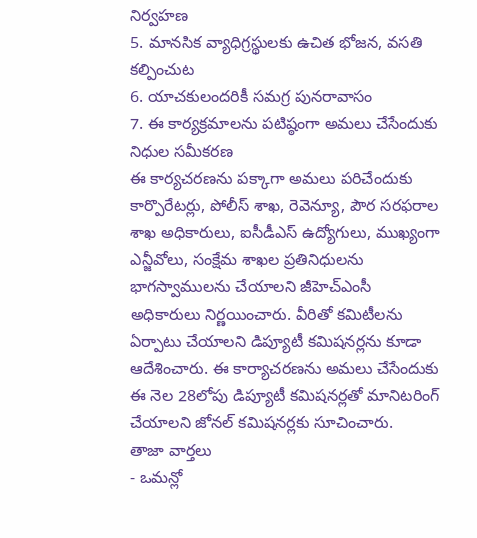నిర్వహణ
5. మానసిక వ్యాధిగ్రస్థులకు ఉచిత భోజన, వసతి కల్పించుట
6. యాచకులందరికీ సమగ్ర పునరావాసం
7. ఈ కార్యక్రమాలను పటిష్ఠంగా అమలు చేసేందుకు నిధుల సమీకరణ
ఈ కార్యచరణను పక్కాగా అమలు పరిచేందుకు కార్పొరేటర్లు, పోలీస్ శాఖ, రెవెన్యూ, పౌర సరఫరాల శాఖ అధికారులు, ఐసీడీఎస్ ఉద్యోగులు, ముఖ్యంగా ఎన్జీవోలు, సంక్షేమ శాఖల ప్రతినిధులను భాగస్వాములను చేయాలని జీహెచ్ఎంసీ అధికారులు నిర్ణయించారు. వీరితో కమిటీలను ఏర్పాటు చేయాలని డిప్యూటీ కమిషనర్లను కూడా ఆదేశించారు. ఈ కార్యాచరణను అమలు చేసేందుకు ఈ నెల 28లోపు డిప్యూటీ కమిషనర్లతో మానిటరింగ్ చేయాలని జోనల్ కమిషనర్లకు సూచించారు.
తాజా వార్తలు
- ఒమన్లో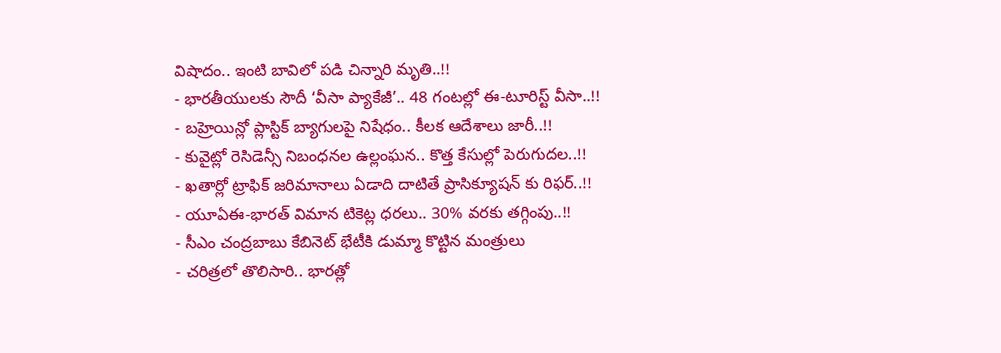విషాదం.. ఇంటి బావిలో పడి చిన్నారి మృతి..!!
- భారతీయులకు సౌదీ ‘వీసా ప్యాకేజీ’.. 48 గంటల్లో ఈ-టూరిస్ట్ వీసా..!!
- బహ్రెయిన్లో ప్లాస్టిక్ బ్యాగులపై నిషేధం.. కీలక ఆదేశాలు జారీ..!!
- కువైట్లో రెసిడెన్సీ నిబంధనల ఉల్లంఘన.. కొత్త కేసుల్లో పెరుగుదల..!!
- ఖతార్లో ట్రాఫిక్ జరిమానాలు ఏడాది దాటితే ప్రాసిక్యూషన్ కు రిఫర్..!!
- యూఏఈ-భారత్ విమాన టికెట్ల ధరలు.. 30% వరకు తగ్గింపు..!!
- సీఎం చంద్రబాబు కేబినెట్ భేటీకి డుమ్మా కొట్టిన మంత్రులు
- చరిత్రలో తొలిసారి.. భారత్లో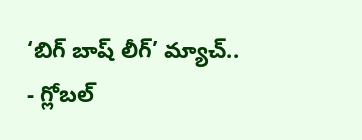‘బిగ్ బాష్ లీగ్’ మ్యాచ్..
- గ్లోబల్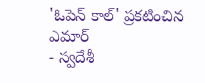'ఓపెన్ కాల్' ప్రకటించిన ఎమార్
- స్వదేశీ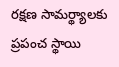రక్షణ సామర్థ్యాలకు ప్రపంచ స్థాయి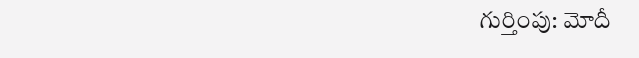గుర్తింపు: మోదీ